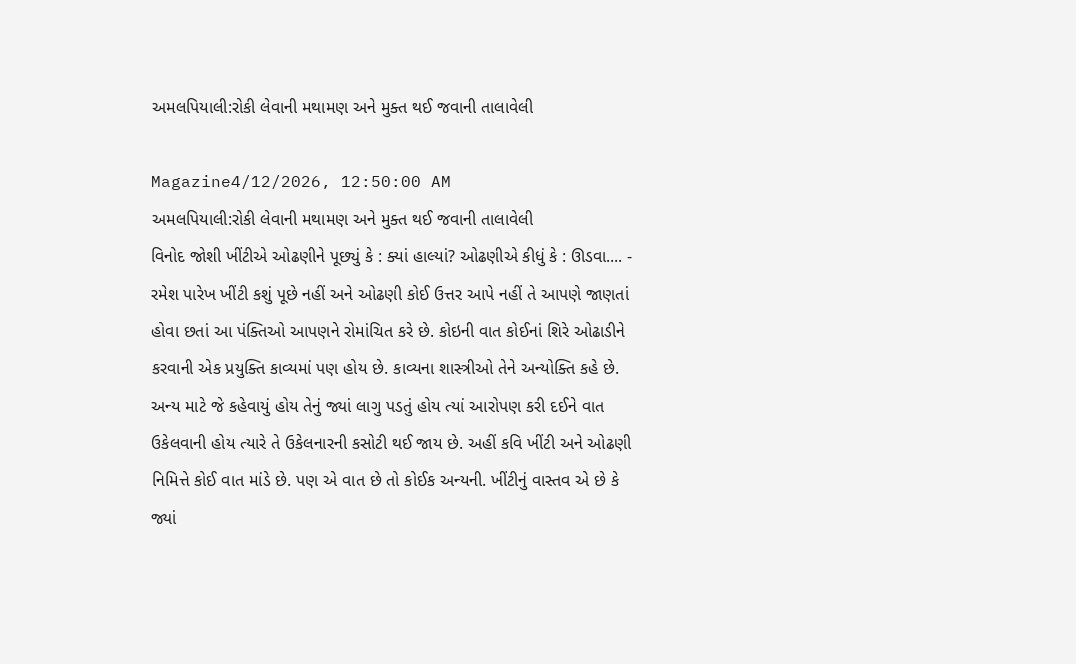અમલપિયાલી:રોકી લેવાની મથામણ અને મુક્ત થઈ જવાની તાલાવેલી

Magazine4/12/2026, 12:50:00 AM
અમલપિયાલી:રોકી લેવાની મથામણ અને મુક્ત થઈ જવાની તાલાવેલી
વિનોદ જોશી ખીંટીએ ઓઢણીને પૂછ્યું કે : ક્યાં હાલ્યાં? ઓઢણીએ કીધું કે : ઊડવા.... - રમેશ પારેખ ખીંટી કશું પૂછે નહીં અને ઓઢણી કોઈ ઉત્તર આપે નહીં તે આપણે જાણતાં હોવા છતાં આ પંક્તિઓ આપણને રોમાંચિત કરે છે. કોઇની વાત કોઈનાં શિરે ઓઢાડીને કરવાની એક પ્રયુક્તિ કાવ્યમાં પણ હોય છે. કાવ્યના શાસ્ત્રીઓ તેને અન્યોક્તિ કહે છે. અન્ય માટે જે કહેવાયું હોય તેનું જ્યાં લાગુ પડતું હોય ત્યાં આરોપણ કરી દઈને વાત ઉકેલવાની હોય ત્યારે તે ઉકેલનારની કસોટી થઈ જાય છે. અહીં કવિ ખીંટી અને ઓઢણી નિમિત્તે કોઈ વાત માંડે છે. પણ એ વાત છે તો કોઈક અન્યની. ખીંટીનું વાસ્તવ એ છે કે જ્યાં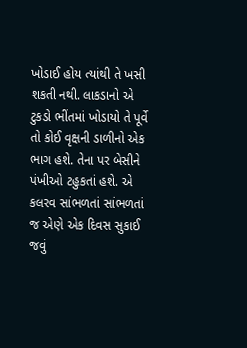ખોડાઈ હોય ત્યાંથી તે ખસી શકતી નથી. લાકડાનો એ ટુકડો ભીંતમાં ખોડાયો તે પૂર્વે તો કોઈ વૃક્ષની ડાળીનો એક ભાગ હશે. તેના પર બેસીને પંખીઓ ટહુકતાં હશે. એ કલરવ સાંભળતાં સાંભળતાં જ એણે એક દિવસ સુકાઈ જવું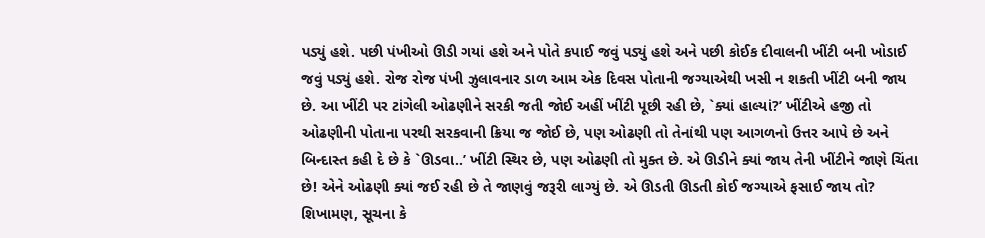પડ્યું હશે. પછી પંખીઓ ઊડી ગયાં હશે અને પોતે કપાઈ જવું પડ્યું હશે અને પછી કોઈક દીવાલની ખીંટી બની ખોડાઈ જવું પડ્યું હશે. રોજ રોજ પંખી ઝુલાવનાર ડાળ આમ એક દિવસ પોતાની જગ્યાએથી ખસી ન શકતી ખીંટી બની જાય છે. આ ખીંટી પર ટાંગેલી ઓઢણીને સરકી જતી જોઈ અહીં ખીંટી પૂછી રહી છે, `ક્યાં હાલ્યાં?’ ખીંટીએ હજી તો ઓઢણીની પોતાના પરથી સરકવાની ક્રિયા જ જોઈ છે, પણ ઓઢણી તો તેનાંથી પણ આગળનો ઉત્તર આપે છે અને બિન્દાસ્ત કહી દે છે કે `ઊડવા..’ ખીંટી સ્થિર છે, પણ ઓઢણી તો મુક્ત છે. એ ઊડીને ક્યાં જાય તેની ખીંટીને જાણે ચિંતા છે! એને ઓઢણી ક્યાં જઈ રહી છે તે જાણવું જરૂરી લાગ્યું છે. એ ઊડતી ઊડતી કોઈ જગ્યાએ ફસાઈ જાય તો? શિખામણ, સૂચના કે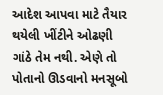આદેશ આપવા માટે તૈયાર થયેલી ખીંટીને ઓઢણી ગાંઠે તેમ નથી. એણે તો પોતાનો ઊડવાનો મનસૂબો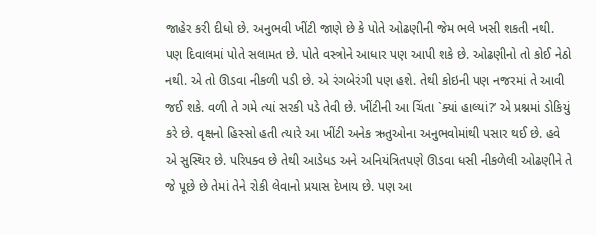જાહેર કરી દીધો છે. અનુભવી ખીંટી જાણે છે કે પોતે ઓઢણીની જેમ ભલે ખસી શકતી નથી. પણ દિવાલમાં પોતે સલામત છે. પોતે વસ્ત્રોને આધાર પણ આપી શકે છે. ઓઢણીનો તો કોઈ નેઠો નથી. એ તો ઊડવા નીકળી પડી છે. એ રંગબેરંગી પણ હશે. તેથી કોઇની પણ નજરમાં તે આવી જઈ શકે. વળી તે ગમે ત્યાં સરકી પડે તેવી છે. ખીંટીની આ ચિંતા `ક્યાં હાલ્યાં?’ એ પ્રશ્નમાં ડોકિયું કરે છે. વૃક્ષનો હિસ્સો હતી ત્યારે આ ખીંટી અનેક ઋતુઓના અનુભવોમાંથી પસાર થઈ છે. હવે એ સુસ્થિર છે. પરિપક્વ છે તેથી આડેધડ અને અનિયંત્રિતપણે ઊડવા ધસી નીકળેલી ઓઢણીને તે જે પૂછે છે તેમાં તેને રોકી લેવાનો પ્રયાસ દેખાય છે. પણ આ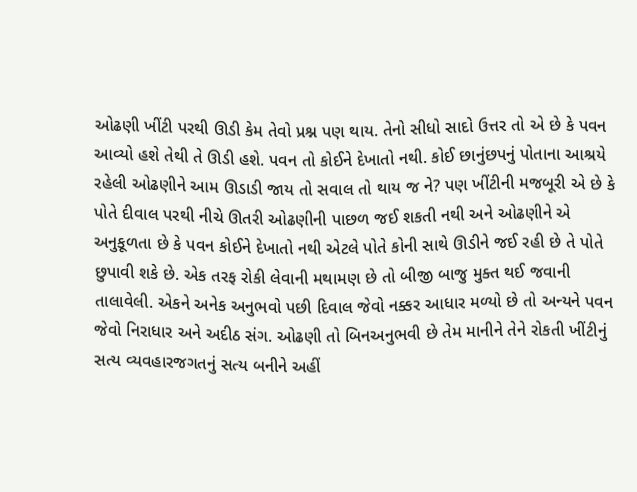ઓઢણી ખીંટી પરથી ઊડી કેમ તેવો પ્રશ્ન પણ થાય. તેનો સીધો સાદો ઉત્તર તો એ છે કે પવન આવ્યો હશે તેથી તે ઊડી હશે. પવન તો કોઈને દેખાતો નથી. કોઈ છાનુંછપનું પોતાના આશ્રયે રહેલી ઓઢણીને આમ ઊડાડી જાય તો સવાલ તો થાય જ ને? પણ ખીંટીની મજબૂરી એ છે કે પોતે દીવાલ પરથી નીચે ઊતરી ઓઢણીની પાછળ જઈ શકતી નથી અને ઓઢણીને એ અનુકૂળતા છે કે પવન કોઈને દેખાતો નથી એટલે પોતે કોની સાથે ઊડીને જઈ રહી છે તે પોતે છુપાવી શકે છે. એક તરફ રોકી લેવાની મથામણ છે તો બીજી બાજુ મુક્ત થઈ જવાની તાલાવેલી. એકને અનેક અનુભવો પછી દિવાલ જેવો નક્કર આધાર મળ્યો છે તો અન્યને પવન જેવો નિરાધાર અને અદીઠ સંગ. ઓઢણી તો બિનઅનુભવી છે તેમ માનીને તેને રોકતી ખીંટીનું સત્ય વ્યવહારજગતનું સત્ય બનીને અહીં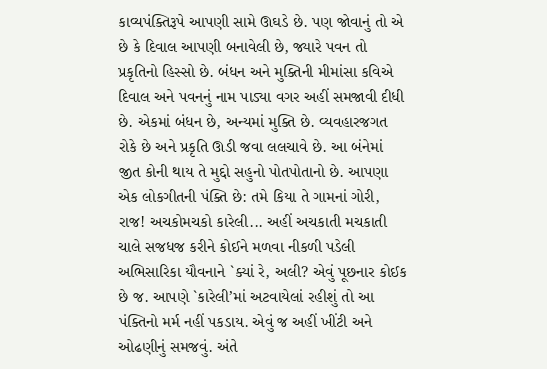કાવ્યપંક્તિરૂપે આપણી સામે ઊઘડે છે. પણ જોવાનું તો એ છે કે દિવાલ આપણી બનાવેલી છે, જ્યારે પવન તો પ્રકૃતિનો હિસ્સો છે. બંધન અને મુક્તિની મીમાંસા કવિએ દિવાલ અને પવનનું નામ પાડ્યા વગર અહીં સમજાવી દીધી છે. એકમાં બંધન છે, અન્યમાં મુક્તિ છે. વ્યવહારજગત રોકે છે અને પ્રકૃતિ ઊડી જવા લલચાવે છે. આ બંનેમાં જીત કોની થાય તે મુદ્દો સહુનો પોતપોતાનો છે. આપણા એક લોકગીતની પંક્તિ છે: તમે કિયા તે ગામનાં ગોરી, રાજ! અચકોમચકો કારેલી... અહીં અચકાતી મચકાતી ચાલે સજધજ કરીને કોઈને મળવા નીકળી પડેલી અભિસારિકા યૌવનાને `ક્યાં રે, અલી? એવું પૂછનાર કોઈક છે જ. આપણે `કારેલી’માં અટવાયેલાં રહીશું તો આ પંક્તિનો મર્મ નહીં પકડાય. એવું જ અહીં ખીંટી અને ઓઢણીનું સમજવું. અંતે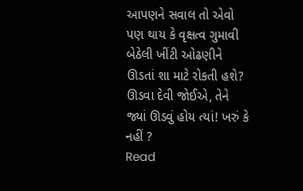આપણને સવાલ તો એવો પણ થાય કે વૃક્ષત્વ ગુમાવી બેઠેલી ખીંટી ઓઢણીને ઊડતાં શા માટે રોકતી હશે? ઊડવા દેવી જોઈએ, તેને જ્યાં ઊડવું હોય ત્યાં! ખરું કે નહીં ?
Read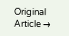Original Article →